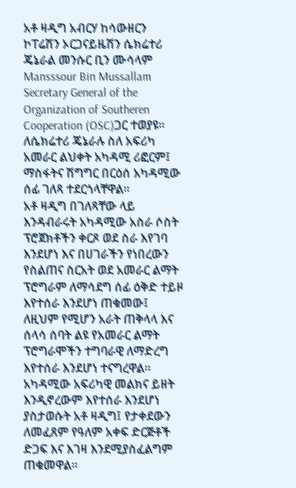አቶ ዛዲግ አብርሃ ከሳውዘርን ኮፐሬሽን ኦርጋናይዜሽን ሴክሬተሪ ጄኔራል መንሱር ቢን ሙሳላም Mansssour Bin Mussallam Secretary General of the Organization of Southeren Cooperation (OSC)ጋር ተወያዩ።
ለሴክሬተሪ ጄኔራሉ ስለ አፍሪካ አመራር ልህቀት አካዳሚ ሪፎርም፤ ማስፋትና ሽግግር በርዕሰ አካዳሚው ሰፊ ገለጻ ተደርጎላቸዋል።
አቶ ዛዲግ በገለጻቸው ላይ እንዳብራሩት አካዳሚው አስራ ሶስት ፕሮጀክቶችን ቀርጾ ወደ ስራ እየገባ እንደሆነ እና በሀገራችን የነበረውን የስልጠና ስርአት ወደ አመራር ልማት ፕሮግራም ለማሳደግ ሰፊ ዕቅድ ተይዞ እየተሰራ እንደሆነ ጠቁመው፤ ለዚህም የሚሆን አራት ጠቅላላ እና ሰላሳ ሰባት ልዩ የአመራር ልማት ፕሮግራሞችን ተግባራዊ ለማድረግ እየተሰራ እንደሆነ ተናግረዋል።
አካዳሚው አፍሪካዊ መልክና ይዘት እንዲኖረውም እየተሰራ እንደሆነ ያስታወሱት አቶ ዛዲግ፤ የታቀደውን ለመፈጸም የዓለም አቀፍ ድርጅቶች ድጋፍ እና እገዛ እንደሚያስፈልግም ጠቁመዋል።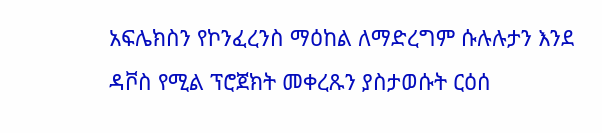አፍሌክስን የኮንፈረንስ ማዕከል ለማድረግም ሱሉሉታን እንደ ዳቮስ የሚል ፕሮጀክት መቀረጹን ያስታወሱት ርዕሰ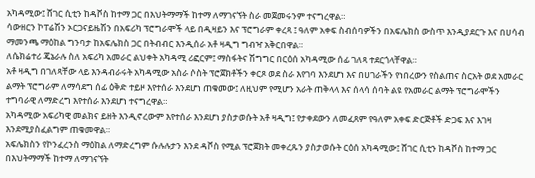አካዳሚው፤ ሸገር ሲቲን ከዳቮስ ከተማ ጋር በእህትማማች ከተማ ለማገናኘት ስራ መጀመሩንም ተናግረዋል።
ሳውዘርን ኮፐሬሽን ኦርጋናይዜሽን በአፍሪካ ፕሮግራሞች ላይ በዲዛይን እና ፕሮግራም ቀረጻ ፤ ዓለም አቀፍ ስብሰባዎችን በአፍሌክስ ውስጥ እንዲያደርጉ እና በሀሳብ ማመንጫ ማዕከል ግንባታ ከአፍሌክስ ጋር በትብብር እንዲሰራ አቶ ዛዲግ ግብዣ አቅርበዋል።
ለሴክሬተሪ ጄኔራሉ ስለ አፍሪካ አመራር ልህቀት አካዳሚ ሪፎርም፤ ማስፋትና ሽግግር በርዕሰ አካዳሚው ሰፊ ገለጻ ተደርጎላቸዋል።
አቶ ዛዲግ በገለጻቸው ላይ እንዳብራሩት አካዳሚው አስራ ሶስት ፕሮጀክቶችን ቀርጾ ወደ ስራ እየገባ እንደሆነ እና በሀገራችን የነበረውን የስልጠና ስርአት ወደ አመራር ልማት ፕሮግራም ለማሳደግ ሰፊ ዕቅድ ተይዞ እየተሰራ እንደሆነ ጠቁመው፤ ለዚህም የሚሆን አራት ጠቅላላ እና ሰላሳ ሰባት ልዩ የአመራር ልማት ፕሮግራሞችን ተግባራዊ ለማድረግ እየተሰራ እንደሆነ ተናግረዋል።
አካዳሚው አፍሪካዊ መልክና ይዘት እንዲኖረውም እየተሰራ እንደሆነ ያስታወሱት አቶ ዛዲግ፤ የታቀደውን ለመፈጸም የዓለም አቀፍ ድርጅቶች ድጋፍ እና እገዛ እንደሚያስፈልግም ጠቁመዋል።
አፍሌክስን የኮንፈረንስ ማዕከል ለማድረግም ሱሉሉታን እንደ ዳቮስ የሚል ፕሮጀክት መቀረጹን ያስታወሱት ርዕሰ አካዳሚው፤ ሸገር ሲቲን ከዳቮስ ከተማ ጋር በእህትማማች ከተማ ለማገናኘት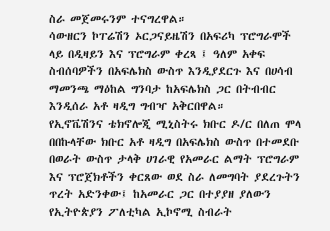ስራ መጀመሩንም ተናግረዋል።
ሳውዘርን ኮፐሬሽን ኦርጋናይዜሽን በአፍሪካ ፕሮግራሞች ላይ በዲዛይን እና ፕሮግራም ቀረጻ ፤ ዓለም አቀፍ ስብሰባዎችን በአፍሌክስ ውስጥ እንዲያደርጉ እና በሀሳብ ማመንጫ ማዕከል ግንባታ ከአፍሌክስ ጋር በትብብር እንዲሰራ አቶ ዛዲግ ግብዣ አቅርበዋል።
የኢኖቬሽንና ቴክኖሎጂ ሚኒስትሩ ክቡር ዶ/ር በለጠ ሞላ በበኩላቸው ክቡር አቶ ዛዲግ በአፍሌክስ ውስጥ በተመደቡ በወራት ውስጥ ታላቅ ሀገራዊ የአመራር ልማት ፕሮግራም እና ፕሮጀክቶችን ቀርጸው ወደ ስራ ለመግባት ያደረጉትን ጥረት አድንቀው፤ ከአመራር ጋር በተያያዘ ያለውን የኢትዮጵያን ፖለቲካል ኢኮኖሚ ስብራት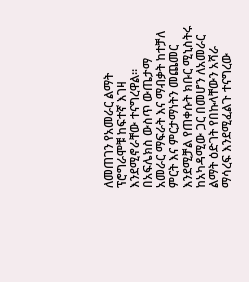ለመጠገን የአመራር ልማት ፕሮግራሞቹ ከፍተኛ እገዛ እንደሚኖራቸው ተናግረዋል።
በአፍሌክስ ውስጥ ውጤታማ አመራር ማፍራት እና ማብቃት ከተቻለ ምርት እና ምርታማነትን መጨመር እንደሚቻል የጠቀሱት ክቡር ሚኒስትሩ ከአካዳሚው ጋር በመሆን ለአመራር ልማት ዕድገት የበኩላቸውን አሻራ ማሳረፍ እንደሚፈልጉ ተናግረው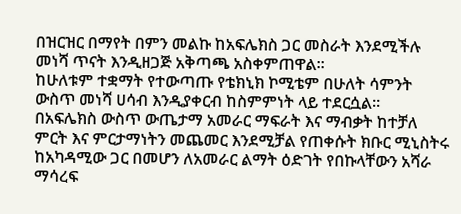በዝርዝር በማየት በምን መልኩ ከአፍሌክስ ጋር መስራት እንደሚችሉ መነሻ ጥናት እንዲዘጋጅ አቅጣጫ አስቀምጠዋል።
ከሁለቱም ተቋማት የተውጣጡ የቴክኒክ ኮሚቴም በሁለት ሳምንት ውስጥ መነሻ ሀሳብ እንዲያቀርብ ከስምምነት ላይ ተደርሷል።
በአፍሌክስ ውስጥ ውጤታማ አመራር ማፍራት እና ማብቃት ከተቻለ ምርት እና ምርታማነትን መጨመር እንደሚቻል የጠቀሱት ክቡር ሚኒስትሩ ከአካዳሚው ጋር በመሆን ለአመራር ልማት ዕድገት የበኩላቸውን አሻራ ማሳረፍ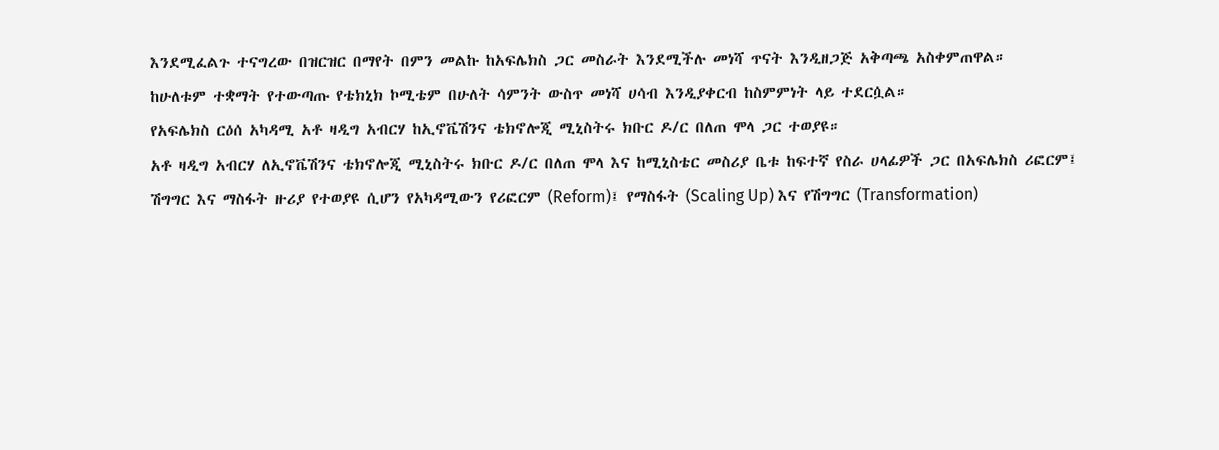እንደሚፈልጉ ተናግረው በዝርዝር በማየት በምን መልኩ ከአፍሌክስ ጋር መስራት እንደሚችሉ መነሻ ጥናት እንዲዘጋጅ አቅጣጫ አስቀምጠዋል።
ከሁለቱም ተቋማት የተውጣጡ የቴክኒክ ኮሚቴም በሁለት ሳምንት ውስጥ መነሻ ሀሳብ እንዲያቀርብ ከስምምነት ላይ ተደርሷል።
የአፍሌክስ ርዕሰ አካዳሚ አቶ ዛዲግ አብርሃ ከኢኖቬሽንና ቴክኖሎጂ ሚኒስትሩ ክቡር ዶ/ር በለጠ ሞላ ጋር ተወያዩ።
አቶ ዛዲግ አብርሃ ለኢኖቬሽንና ቴክኖሎጂ ሚኒስትሩ ክቡር ዶ/ር በለጠ ሞላ እና ከሚኒስቴር መስሪያ ቤቱ ከፍተኛ የስራ ሀላፊዎች ጋር በአፍሌክስ ሪፎርም፤ ሽግግር እና ማስፋት ዙሪያ የተወያዩ ሲሆን የአካዳሚውን የሪፎርም (Reform)፤ የማስፋት (Scaling Up) እና የሽግግር (Transformation)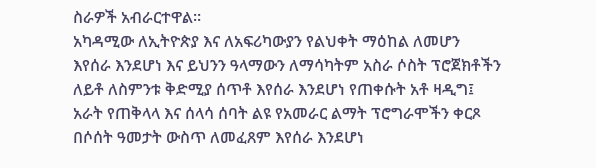ስራዎች አብራርተዋል።
አካዳሚው ለኢትዮጵያ እና ለአፍሪካውያን የልህቀት ማዕከል ለመሆን እየሰራ እንደሆነ እና ይህንን ዓላማውን ለማሳካትም አስራ ሶስት ፕሮጀክቶችን ለይቶ ለስምንቱ ቅድሚያ ሰጥቶ እየሰራ እንደሆነ የጠቀሱት አቶ ዛዲግ፤ አራት የጠቅላላ እና ሰላሳ ሰባት ልዩ የአመራር ልማት ፕሮግራሞችን ቀርጾ በሶሰት ዓመታት ውስጥ ለመፈጸም እየሰራ እንደሆነ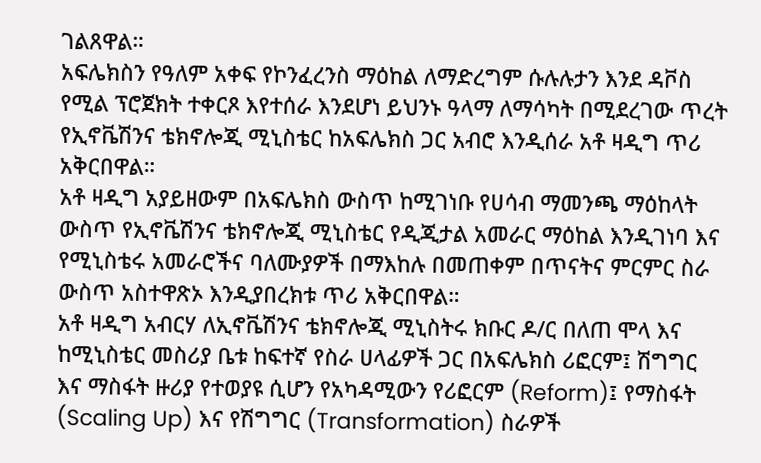ገልጸዋል።
አፍሌክስን የዓለም አቀፍ የኮንፈረንስ ማዕከል ለማድረግም ሱሉሉታን እንደ ዳቮስ የሚል ፕሮጀክት ተቀርጾ እየተሰራ እንደሆነ ይህንኑ ዓላማ ለማሳካት በሚደረገው ጥረት የኢኖቬሽንና ቴክኖሎጂ ሚኒስቴር ከአፍሌክስ ጋር አብሮ እንዲሰራ አቶ ዛዲግ ጥሪ አቅርበዋል።
አቶ ዛዲግ አያይዘውም በአፍሌክስ ውስጥ ከሚገነቡ የሀሳብ ማመንጫ ማዕከላት ውስጥ የኢኖቬሽንና ቴክኖሎጂ ሚኒስቴር የዲጂታል አመራር ማዕከል እንዲገነባ እና የሚኒስቴሩ አመራሮችና ባለሙያዎች በማእከሉ በመጠቀም በጥናትና ምርምር ስራ ውስጥ አስተዋጽኦ እንዲያበረክቱ ጥሪ አቅርበዋል።
አቶ ዛዲግ አብርሃ ለኢኖቬሽንና ቴክኖሎጂ ሚኒስትሩ ክቡር ዶ/ር በለጠ ሞላ እና ከሚኒስቴር መስሪያ ቤቱ ከፍተኛ የስራ ሀላፊዎች ጋር በአፍሌክስ ሪፎርም፤ ሽግግር እና ማስፋት ዙሪያ የተወያዩ ሲሆን የአካዳሚውን የሪፎርም (Reform)፤ የማስፋት (Scaling Up) እና የሽግግር (Transformation) ስራዎች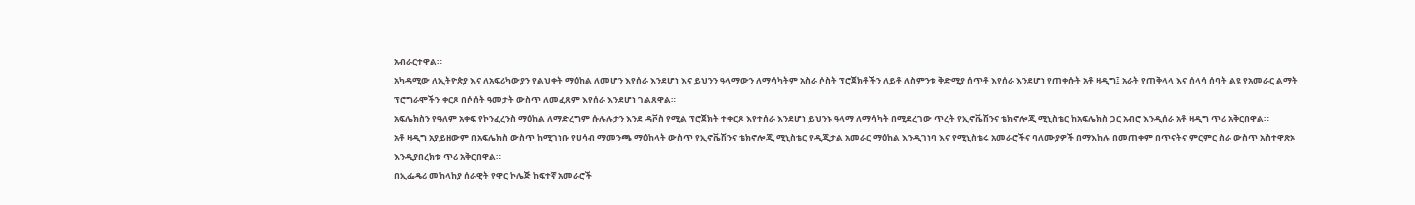አብራርተዋል።
አካዳሚው ለኢትዮጵያ እና ለአፍሪካውያን የልህቀት ማዕከል ለመሆን እየሰራ እንደሆነ እና ይህንን ዓላማውን ለማሳካትም አስራ ሶስት ፕሮጀክቶችን ለይቶ ለስምንቱ ቅድሚያ ሰጥቶ እየሰራ እንደሆነ የጠቀሱት አቶ ዛዲግ፤ አራት የጠቅላላ እና ሰላሳ ሰባት ልዩ የአመራር ልማት ፕሮግራሞችን ቀርጾ በሶሰት ዓመታት ውስጥ ለመፈጸም እየሰራ እንደሆነ ገልጸዋል።
አፍሌክስን የዓለም አቀፍ የኮንፈረንስ ማዕከል ለማድረግም ሱሉሉታን እንደ ዳቮስ የሚል ፕሮጀክት ተቀርጾ እየተሰራ እንደሆነ ይህንኑ ዓላማ ለማሳካት በሚደረገው ጥረት የኢኖቬሽንና ቴክኖሎጂ ሚኒስቴር ከአፍሌክስ ጋር አብሮ እንዲሰራ አቶ ዛዲግ ጥሪ አቅርበዋል።
አቶ ዛዲግ አያይዘውም በአፍሌክስ ውስጥ ከሚገነቡ የሀሳብ ማመንጫ ማዕከላት ውስጥ የኢኖቬሽንና ቴክኖሎጂ ሚኒስቴር የዲጂታል አመራር ማዕከል እንዲገነባ እና የሚኒስቴሩ አመራሮችና ባለሙያዎች በማእከሉ በመጠቀም በጥናትና ምርምር ስራ ውስጥ አስተዋጽኦ እንዲያበረክቱ ጥሪ አቅርበዋል።
በኢፌዴሪ መከላከያ ሰራዊት የዋር ኮሌጅ ከፍተኛ አመራሮች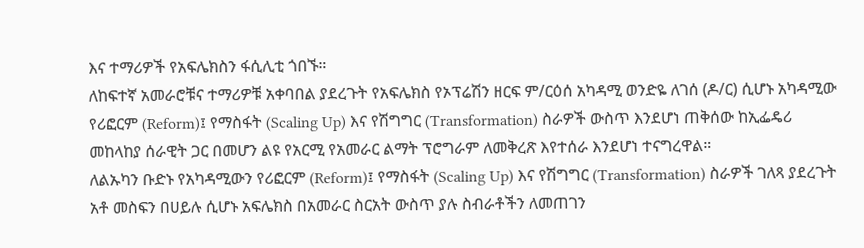እና ተማሪዎች የአፍሌክስን ፋሲሊቲ ጎበኙ።
ለከፍተኛ አመራሮቹና ተማሪዎቹ አቀባበል ያደረጉት የአፍሌክስ የኦፕሬሽን ዘርፍ ም/ርዕሰ አካዳሚ ወንድዬ ለገሰ (ዶ/ር) ሲሆኑ አካዳሚው የሪፎርም (Reform)፤ የማስፋት (Scaling Up) እና የሽግግር (Transformation) ስራዎች ውስጥ እንደሆነ ጠቅሰው ከኢፌዴሪ መከላከያ ሰራዊት ጋር በመሆን ልዩ የአርሚ የአመራር ልማት ፕሮግራም ለመቅረጽ እየተሰራ እንደሆነ ተናግረዋል።
ለልኡካን ቡድኑ የአካዳሚውን የሪፎርም (Reform)፤ የማስፋት (Scaling Up) እና የሽግግር (Transformation) ስራዎች ገለጻ ያደረጉት አቶ መስፍን በሀይሉ ሲሆኑ አፍሌክስ በአመራር ስርአት ውስጥ ያሉ ስብራቶችን ለመጠገን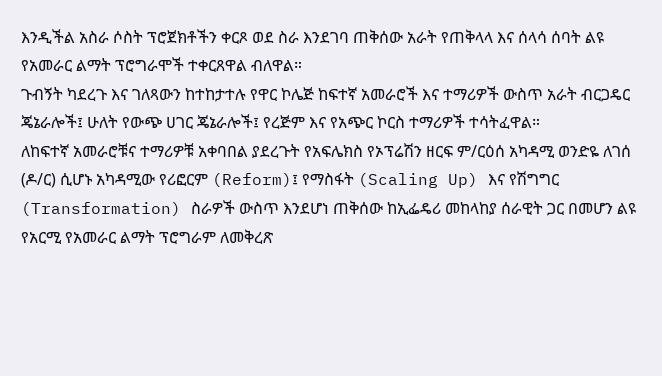እንዲችል አስራ ሶስት ፕሮጀክቶችን ቀርጾ ወደ ስራ እንደገባ ጠቅሰው አራት የጠቅላላ እና ሰላሳ ሰባት ልዩ የአመራር ልማት ፕሮግራሞች ተቀርጸዋል ብለዋል።
ጉብኝት ካደረጉ እና ገለጻውን ከተከታተሉ የዋር ኮሌጅ ከፍተኛ አመራሮች እና ተማሪዎች ውስጥ አራት ብርጋዴር ጄኔራሎች፤ ሁለት የውጭ ሀገር ጄኔራሎች፤ የረጅም እና የአጭር ኮርስ ተማሪዎች ተሳትፈዋል።
ለከፍተኛ አመራሮቹና ተማሪዎቹ አቀባበል ያደረጉት የአፍሌክስ የኦፕሬሽን ዘርፍ ም/ርዕሰ አካዳሚ ወንድዬ ለገሰ (ዶ/ር) ሲሆኑ አካዳሚው የሪፎርም (Reform)፤ የማስፋት (Scaling Up) እና የሽግግር (Transformation) ስራዎች ውስጥ እንደሆነ ጠቅሰው ከኢፌዴሪ መከላከያ ሰራዊት ጋር በመሆን ልዩ የአርሚ የአመራር ልማት ፕሮግራም ለመቅረጽ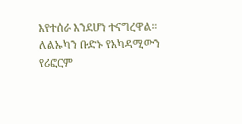እየተሰራ እንደሆነ ተናግረዋል።
ለልኡካን ቡድኑ የአካዳሚውን የሪፎርም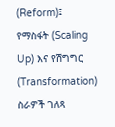(Reform)፤ የማስፋት (Scaling Up) እና የሽግግር (Transformation) ስራዎች ገለጻ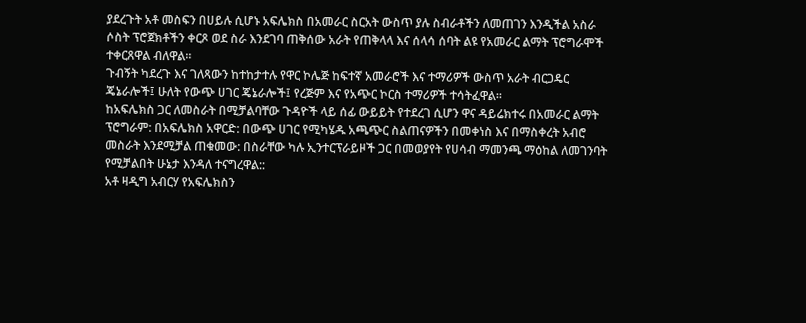ያደረጉት አቶ መስፍን በሀይሉ ሲሆኑ አፍሌክስ በአመራር ስርአት ውስጥ ያሉ ስብራቶችን ለመጠገን እንዲችል አስራ ሶስት ፕሮጀክቶችን ቀርጾ ወደ ስራ እንደገባ ጠቅሰው አራት የጠቅላላ እና ሰላሳ ሰባት ልዩ የአመራር ልማት ፕሮግራሞች ተቀርጸዋል ብለዋል።
ጉብኝት ካደረጉ እና ገለጻውን ከተከታተሉ የዋር ኮሌጅ ከፍተኛ አመራሮች እና ተማሪዎች ውስጥ አራት ብርጋዴር ጄኔራሎች፤ ሁለት የውጭ ሀገር ጄኔራሎች፤ የረጅም እና የአጭር ኮርስ ተማሪዎች ተሳትፈዋል።
ከአፍሌክስ ጋር ለመስራት በሚቻልባቸው ጉዳዮች ላይ ሰፊ ውይይት የተደረገ ሲሆን ዋና ዳይሬክተሩ በአመራር ልማት ፕሮግራም: በአፍሌክስ አዋርድ: በውጭ ሀገር የሚካሄዱ አጫጭር ስልጠናዎችን በመቀነስ እና በማስቀረት አብሮ መስራት እንደሚቻል ጠቁመው: በስራቸው ካሉ ኢንተርፕራይዞች ጋር በመወያየት የሀሳብ ማመንጫ ማዕከል ለመገንባት የሚቻልበት ሁኔታ እንዳለ ተናግረዋል::
አቶ ዛዲግ አብርሃ የአፍሌክስን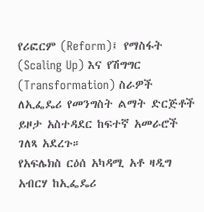የሪፎርም (Reform)፤ የማስፋት (Scaling Up) እና የሽግግር (Transformation) ስራዎች ለኢፌዴሪ የመንግስት ልማት ድርጅቶች ይዞታ አስተዳደር ከፍተኛ አመራሮች ገለጻ አደረጉ።
የአፍሌክስ ርዕሰ አካዳሚ አቶ ዛዲግ አብርሃ ከኢፌዴሪ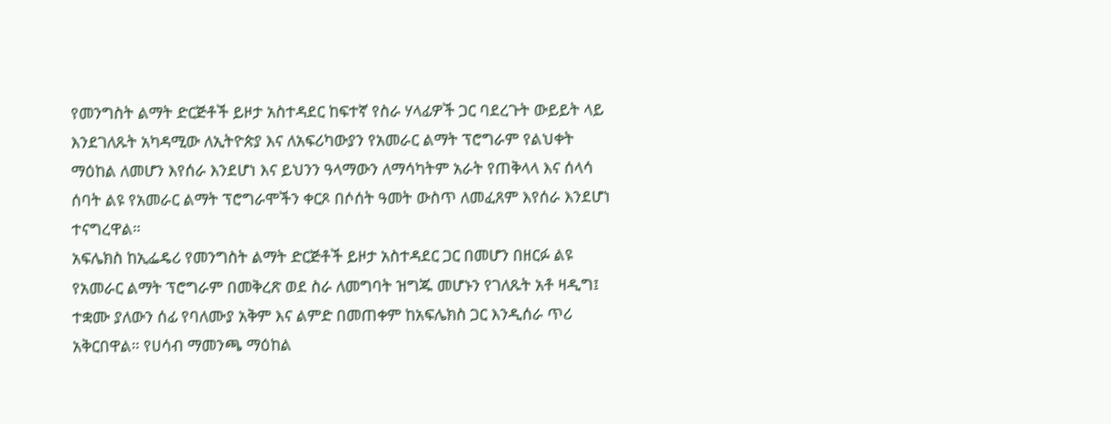የመንግስት ልማት ድርጅቶች ይዞታ አስተዳደር ከፍተኛ የስራ ሃላፊዎች ጋር ባደረጉት ውይይት ላይ እንደገለጹት አካዳሚው ለኢትዮጵያ እና ለአፍሪካውያን የአመራር ልማት ፕሮግራም የልህቀት ማዕከል ለመሆን እየሰራ እንደሆነ እና ይህንን ዓላማውን ለማሳካትም አራት የጠቅላላ እና ሰላሳ ሰባት ልዩ የአመራር ልማት ፕሮግራሞችን ቀርጾ በሶሰት ዓመት ውስጥ ለመፈጸም እየሰራ እንደሆነ ተናግረዋል።
አፍሌክስ ከኢፌዴሪ የመንግስት ልማት ድርጅቶች ይዞታ አስተዳደር ጋር በመሆን በዘርፉ ልዩ የአመራር ልማት ፕሮግራም በመቅረጽ ወደ ስራ ለመግባት ዝግጁ መሆኑን የገለጹት አቶ ዛዲግ፤ ተቋሙ ያለውን ሰፊ የባለሙያ አቅም እና ልምድ በመጠቀም ከአፍሌክስ ጋር እንዲሰራ ጥሪ አቅርበዋል። የሀሳብ ማመንጫ ማዕከል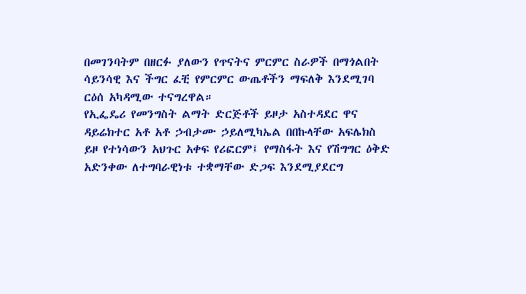በመገንባትም በዘርፉ ያለውን የጥናትና ምርምር ስራዎች በማጎልበት ሳይንሳዊ እና ችግር ፈቺ የምርምር ውጤቶችን ማፍለቅ እንደሚገባ ርዕሰ አካዳሚው ተናግረዋል።
የኢፌዴሪ የመንግስት ልማት ድርጅቶች ይዞታ አስተዳደር ዋና ዳይሬክተር አቶ አቶ ኃብታሙ ኃይለሚካኤል በበኩላቸው አፍሌክስ ይዞ የተነሳውን አህጉር አቀፍ የሪፎርም፤ የማስፋት እና የሽግግር ዕቅድ አድንቀው ለተግባራዊነቱ ተቋማቸው ድጋፍ እንደሚያደርግ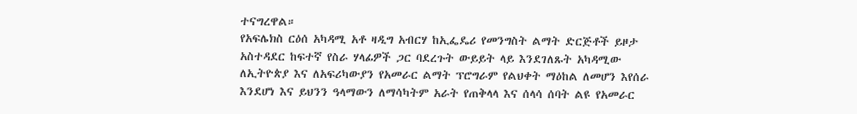ተናግረዋል።
የአፍሌክስ ርዕሰ አካዳሚ አቶ ዛዲግ አብርሃ ከኢፌዴሪ የመንግስት ልማት ድርጅቶች ይዞታ አስተዳደር ከፍተኛ የስራ ሃላፊዎች ጋር ባደረጉት ውይይት ላይ እንደገለጹት አካዳሚው ለኢትዮጵያ እና ለአፍሪካውያን የአመራር ልማት ፕሮግራም የልህቀት ማዕከል ለመሆን እየሰራ እንደሆነ እና ይህንን ዓላማውን ለማሳካትም አራት የጠቅላላ እና ሰላሳ ሰባት ልዩ የአመራር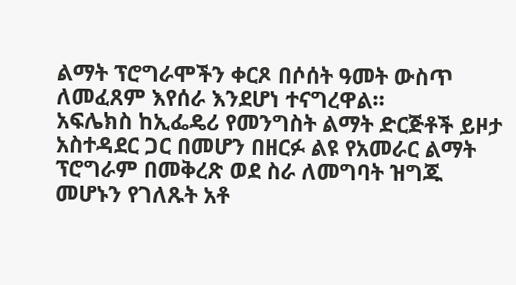ልማት ፕሮግራሞችን ቀርጾ በሶሰት ዓመት ውስጥ ለመፈጸም እየሰራ እንደሆነ ተናግረዋል።
አፍሌክስ ከኢፌዴሪ የመንግስት ልማት ድርጅቶች ይዞታ አስተዳደር ጋር በመሆን በዘርፉ ልዩ የአመራር ልማት ፕሮግራም በመቅረጽ ወደ ስራ ለመግባት ዝግጁ መሆኑን የገለጹት አቶ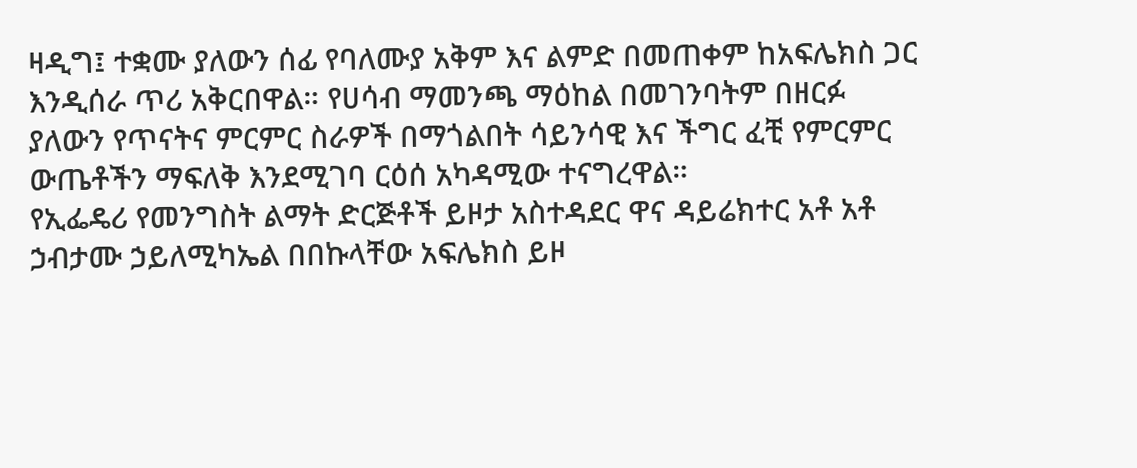ዛዲግ፤ ተቋሙ ያለውን ሰፊ የባለሙያ አቅም እና ልምድ በመጠቀም ከአፍሌክስ ጋር እንዲሰራ ጥሪ አቅርበዋል። የሀሳብ ማመንጫ ማዕከል በመገንባትም በዘርፉ ያለውን የጥናትና ምርምር ስራዎች በማጎልበት ሳይንሳዊ እና ችግር ፈቺ የምርምር ውጤቶችን ማፍለቅ እንደሚገባ ርዕሰ አካዳሚው ተናግረዋል።
የኢፌዴሪ የመንግስት ልማት ድርጅቶች ይዞታ አስተዳደር ዋና ዳይሬክተር አቶ አቶ ኃብታሙ ኃይለሚካኤል በበኩላቸው አፍሌክስ ይዞ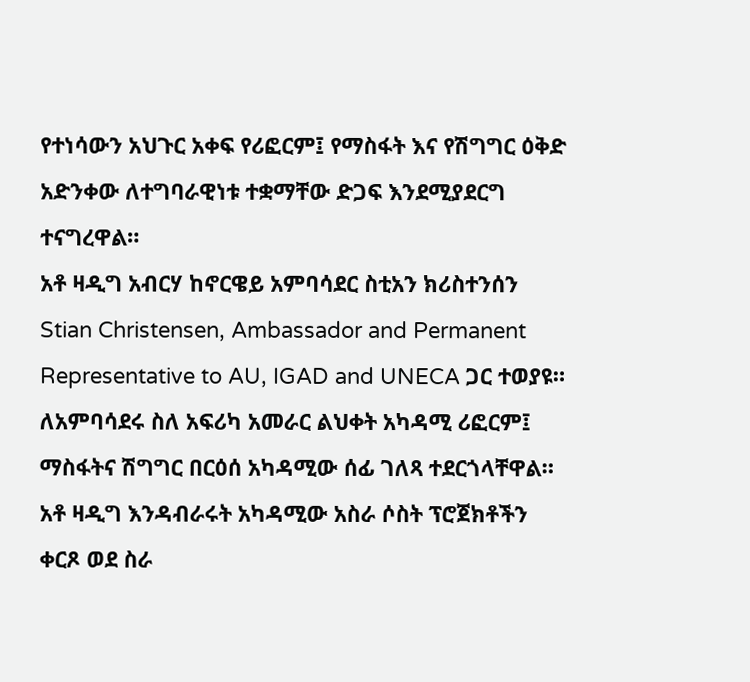የተነሳውን አህጉር አቀፍ የሪፎርም፤ የማስፋት እና የሽግግር ዕቅድ አድንቀው ለተግባራዊነቱ ተቋማቸው ድጋፍ እንደሚያደርግ ተናግረዋል።
አቶ ዛዲግ አብርሃ ከኖርዌይ አምባሳደር ስቲአን ክሪስተንሰን Stian Christensen, Ambassador and Permanent Representative to AU, IGAD and UNECA ጋር ተወያዩ።
ለአምባሳደሩ ስለ አፍሪካ አመራር ልህቀት አካዳሚ ሪፎርም፤ ማስፋትና ሽግግር በርዕሰ አካዳሚው ሰፊ ገለጻ ተደርጎላቸዋል።
አቶ ዛዲግ እንዳብራሩት አካዳሚው አስራ ሶስት ፕሮጀክቶችን ቀርጾ ወደ ስራ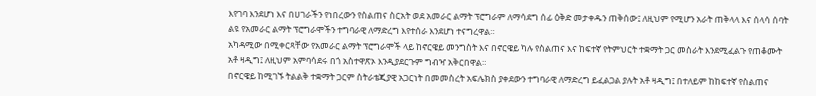እየገባ እንደሆነ እና በሀገራችን የነበረውን የስልጠና ስርአት ወደ አመራር ልማት ፕሮግራም ለማሳደግ ሰፊ ዕቅድ መታቀዱን ጠቅሰው፤ ለዚህም የሚሆን አራት ጠቅላላ እና ሰላሳ ሰባት ልዩ የአመራር ልማት ፕሮግራሞችን ተግባራዊ ለማድረግ እየተሰራ እንደሆነ ተናግረዋል።
አካዳሚው በሚቀርጻቸው የአመራር ልማት ፕሮግራሞች ላይ ከኖርዌይ መንግስት እና በኖርዌይ ካሉ የስልጠና እና ከፍተኛ የትምህርት ተቋማት ጋር መስራት እንደሚፈልጉ የጠቆሙት አቶ ዛዲግ፤ ለዚህም አምባሳደሩ በጎ አስተዋጽኦ እንዲያደርጉም ግብዣ አቅርበዋል።
በኖርዌይ ከሚገኙ ትልልቅ ተቋማት ጋርም ስትራቴጂያዊ አጋርነት በመመስረት አፍሌክስ ያቀደውን ተግባራዊ ለማድረግ ይፈልጋል ያሉት አቶ ዛዲግ፤ በተለይም ከከፍተኛ የስልጠና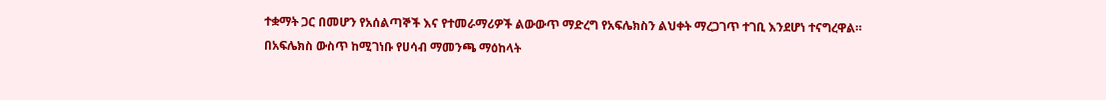ተቋማት ጋር በመሆን የአሰልጣኞች እና የተመራማሪዎች ልውውጥ ማድረግ የአፍሌክስን ልህቀት ማረጋገጥ ተገቢ እንደሆነ ተናግረዋል።
በአፍሌክስ ውስጥ ከሚገነቡ የሀሳብ ማመንጫ ማዕከላት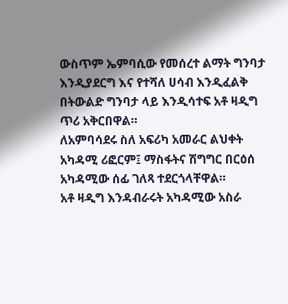ውስጥም ኤምባሲው የመሰረተ ልማት ግንባታ እንዲያደርግ እና የተሻለ ሀሳብ እንዲፈልቅ በትውልድ ግንባታ ላይ እንዲሳተፍ አቶ ዛዲግ ጥሪ አቅርበዋል።
ለአምባሳደሩ ስለ አፍሪካ አመራር ልህቀት አካዳሚ ሪፎርም፤ ማስፋትና ሽግግር በርዕሰ አካዳሚው ሰፊ ገለጻ ተደርጎላቸዋል።
አቶ ዛዲግ እንዳብራሩት አካዳሚው አስራ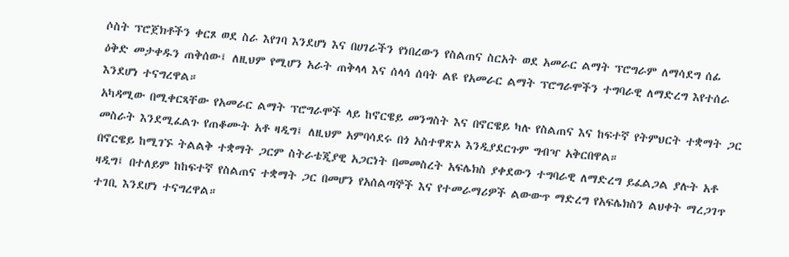ሶስት ፕሮጀክቶችን ቀርጾ ወደ ስራ እየገባ እንደሆነ እና በሀገራችን የነበረውን የስልጠና ስርአት ወደ አመራር ልማት ፕሮግራም ለማሳደግ ሰፊ ዕቅድ መታቀዱን ጠቅሰው፤ ለዚህም የሚሆን አራት ጠቅላላ እና ሰላሳ ሰባት ልዩ የአመራር ልማት ፕሮግራሞችን ተግባራዊ ለማድረግ እየተሰራ እንደሆነ ተናግረዋል።
አካዳሚው በሚቀርጻቸው የአመራር ልማት ፕሮግራሞች ላይ ከኖርዌይ መንግስት እና በኖርዌይ ካሉ የስልጠና እና ከፍተኛ የትምህርት ተቋማት ጋር መስራት እንደሚፈልጉ የጠቆሙት አቶ ዛዲግ፤ ለዚህም አምባሳደሩ በጎ አስተዋጽኦ እንዲያደርጉም ግብዣ አቅርበዋል።
በኖርዌይ ከሚገኙ ትልልቅ ተቋማት ጋርም ስትራቴጂያዊ አጋርነት በመመስረት አፍሌክስ ያቀደውን ተግባራዊ ለማድረግ ይፈልጋል ያሉት አቶ ዛዲግ፤ በተለይም ከከፍተኛ የስልጠና ተቋማት ጋር በመሆን የአሰልጣኞች እና የተመራማሪዎች ልውውጥ ማድረግ የአፍሌክስን ልህቀት ማረጋገጥ ተገቢ እንደሆነ ተናግረዋል።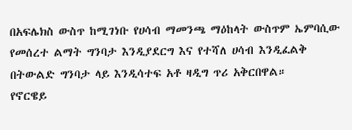በአፍሌክስ ውስጥ ከሚገነቡ የሀሳብ ማመንጫ ማዕከላት ውስጥም ኤምባሲው የመሰረተ ልማት ግንባታ እንዲያደርግ እና የተሻለ ሀሳብ እንዲፈልቅ በትውልድ ግንባታ ላይ እንዲሳተፍ አቶ ዛዲግ ጥሪ አቅርበዋል።
የኖርዌይ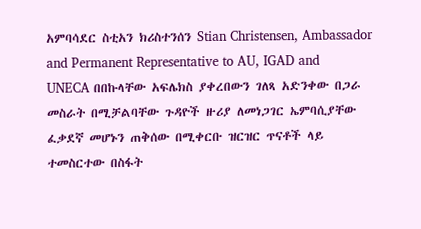አምባሳደር ስቲአን ክሪስተንሰን Stian Christensen, Ambassador and Permanent Representative to AU, IGAD and UNECA በበኩላቸው አፍሌክስ ያቀረበውን ገለጻ አድንቀው በጋራ መስራት በሚቻልባቸው ጉዳዮች ዙሪያ ለመነጋገር ኤምባሲያቸው ፈቃደኛ መሆኑን ጠቅሰው በሚቀርቡ ዝርዝር ጥናቶች ላይ ተመስርተው በስፋት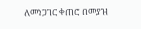ለመነጋገር ቀጠሮ በመያዝ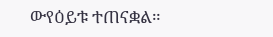ውየዕይቱ ተጠናቋል።